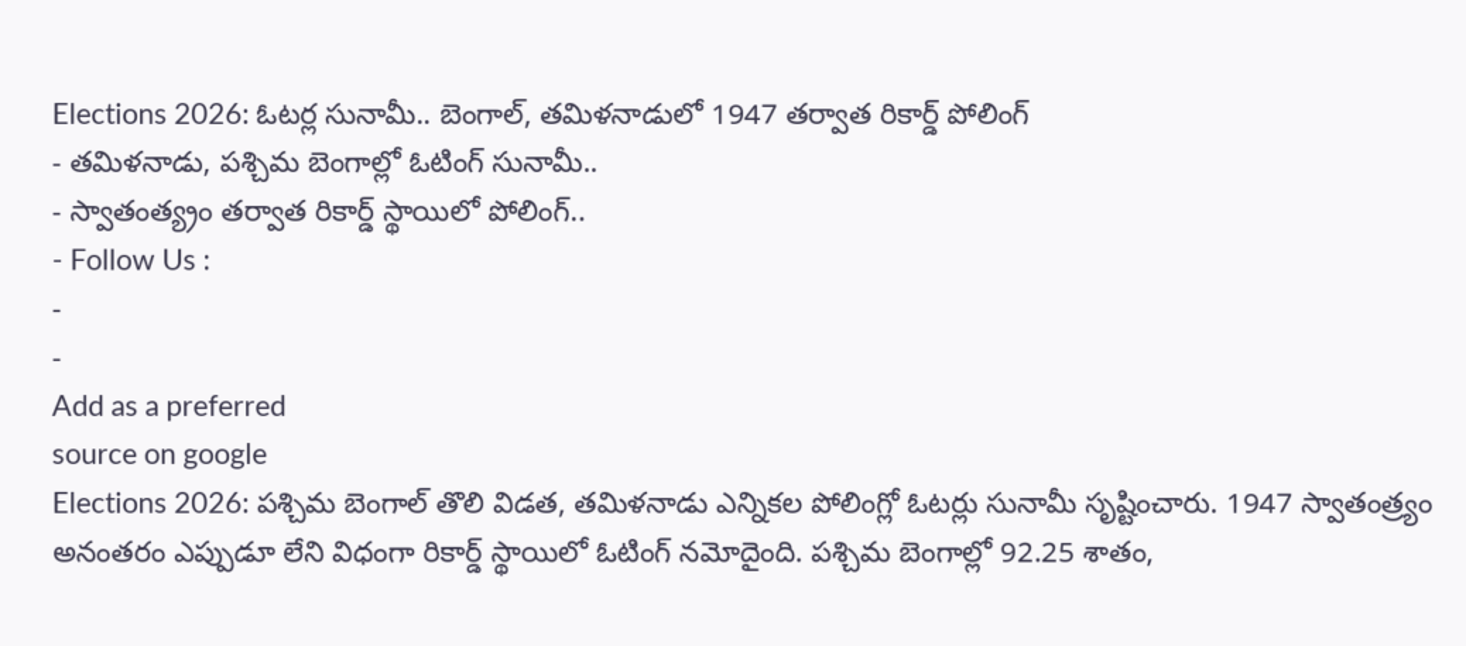Elections 2026: ఓటర్ల సునామీ.. బెంగాల్, తమిళనాడులో 1947 తర్వాత రికార్డ్ పోలింగ్
- తమిళనాడు, పశ్చిమ బెంగాల్లో ఓటింగ్ సునామీ..
- స్వాతంత్య్రం తర్వాత రికార్డ్ స్థాయిలో పోలింగ్..
- Follow Us :
-
-
Add as a preferred
source on google
Elections 2026: పశ్చిమ బెంగాల్ తొలి విడత, తమిళనాడు ఎన్నికల పోలింగ్లో ఓటర్లు సునామీ సృష్టించారు. 1947 స్వాతంత్ర్యం అనంతరం ఎప్పుడూ లేని విధంగా రికార్డ్ స్థాయిలో ఓటింగ్ నమోదైంది. పశ్చిమ బెంగాల్లో 92.25 శాతం,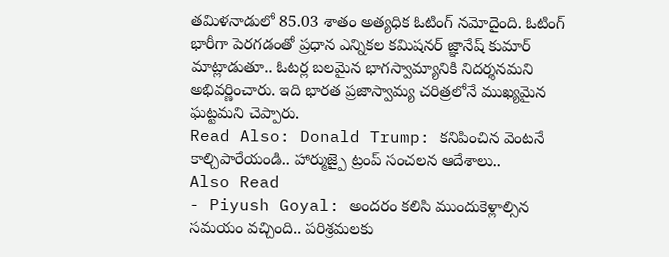తమిళనాడులో 85.03 శాతం అత్యధిక ఓటింగ్ నమోదైంది. ఓటింగ్ భారీగా పెరగడంతో ప్రధాన ఎన్నికల కమిషనర్ జ్ఞానేష్ కుమార్ మాట్లాడుతూ.. ఓటర్ల బలమైన భాగస్వామ్యానికి నిదర్శనమని అభివర్ణించారు. ఇది భారత ప్రజాస్వామ్య చరిత్రలోనే ముఖ్యమైన ఘట్టమని చెప్పారు.
Read Also: Donald Trump: కనిపించిన వెంటనే కాల్చిపారేయండి.. హార్ముజ్పై ట్రంప్ సంచలన ఆదేశాలు..
Also Read
- Piyush Goyal: అందరం కలిసి ముందుకెళ్లాల్సిన సమయం వచ్చింది.. పరిశ్రమలకు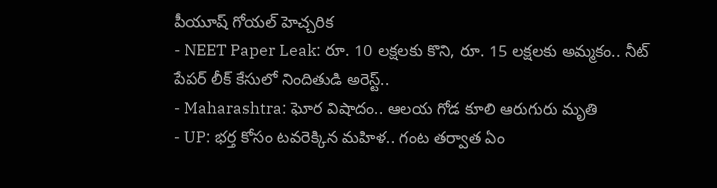పీయూష్ గోయల్ హెచ్చరిక
- NEET Paper Leak: రూ. 10 లక్షలకు కొని, రూ. 15 లక్షలకు అమ్మకం.. నీట్ పేపర్ లీక్ కేసులో నిందితుడి అరెస్ట్..
- Maharashtra: ఘోర విషాదం.. ఆలయ గోడ కూలి ఆరుగురు మృతి
- UP: భర్త కోసం టవరెక్కిన మహిళ.. గంట తర్వాత ఏం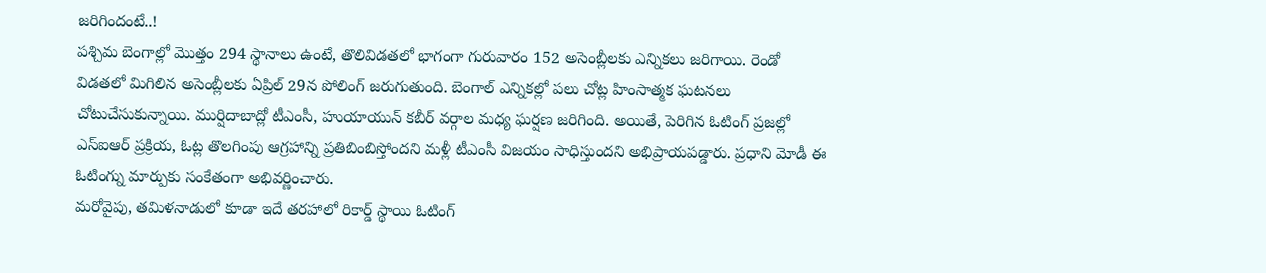జరిగిందంటే..!
పశ్చిమ బెంగాల్లో మొత్తం 294 స్థానాలు ఉంటే, తొలివిడతలో భాగంగా గురువారం 152 అసెంబ్లీలకు ఎన్నికలు జరిగాయి. రెండో విడతలో మిగిలిన అసెంబ్లీలకు ఏప్రిల్ 29న పోలింగ్ జరుగుతుంది. బెంగాల్ ఎన్నికల్లో పలు చోట్ల హింసాత్మక ఘటనలు చోటుచేసుకున్నాయి. ముర్షిదాబాద్లో టీఎంసీ, హుయాయున్ కబీర్ వర్గాల మధ్య ఘర్షణ జరిగింది. అయితే, పెరిగిన ఓటింగ్ ప్రజల్లో ఎస్ఐఆర్ ప్రక్రియ, ఓట్ల తొలగింపు ఆగ్రహాన్ని ప్రతిబింబిస్తోందని మళ్లీ టీఎంసీ విజయం సాధిస్తుందని అభిప్రాయపడ్డారు. ప్రధాని మోడీ ఈ ఓటింగ్ను మార్పుకు సంకేతంగా అభివర్ణించారు.
మరోవైపు, తమిళనాడులో కూడా ఇదే తరహాలో రికార్డ్ స్థాయి ఓటింగ్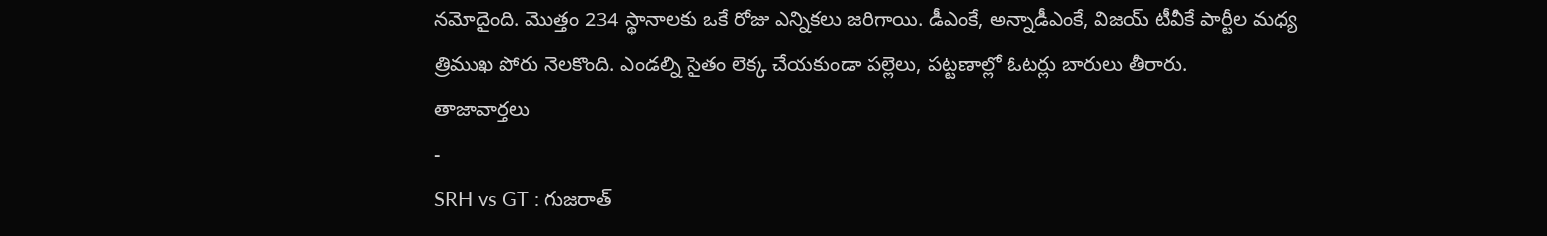నమోదైంది. మొత్తం 234 స్థానాలకు ఒకే రోజు ఎన్నికలు జరిగాయి. డీఎంకే, అన్నాడీఎంకే, విజయ్ టీవీకే పార్టీల మధ్య త్రిముఖ పోరు నెలకొంది. ఎండల్ని సైతం లెక్క చేయకుండా పల్లెలు, పట్టణాల్లో ఓటర్లు బారులు తీరారు.
తాజావార్తలు
-
SRH vs GT : గుజరాత్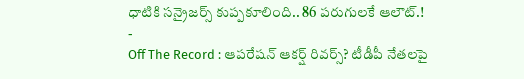ధాటికి సన్రైజర్స్ కుప్పకూలింది.. 86 పరుగులకే ఆలౌట్.!
-
Off The Record : ఆపరేషన్ ఆకర్ష్ రివర్స్? టీడీపీ నేతలపై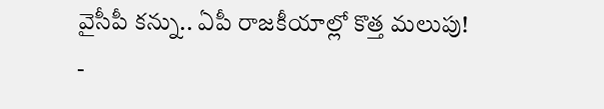వైసీపీ కన్ను.. ఏపీ రాజకీయాల్లో కొత్త మలుపు!
-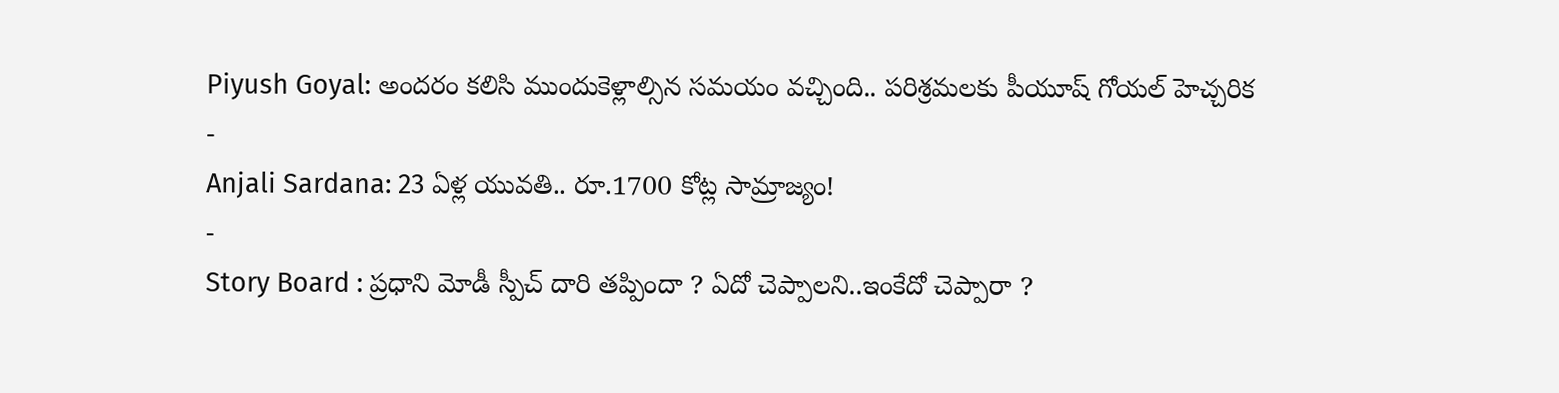Piyush Goyal: అందరం కలిసి ముందుకెళ్లాల్సిన సమయం వచ్చింది.. పరిశ్రమలకు పీయూష్ గోయల్ హెచ్చరిక
-
Anjali Sardana: 23 ఏళ్ల యువతి.. రూ.1700 కోట్ల సామ్రాజ్యం!
-
Story Board : ప్రధాని మోడీ స్పీచ్ దారి తప్పిందా ? ఏదో చెప్పాలని..ఇంకేదో చెప్పారా ?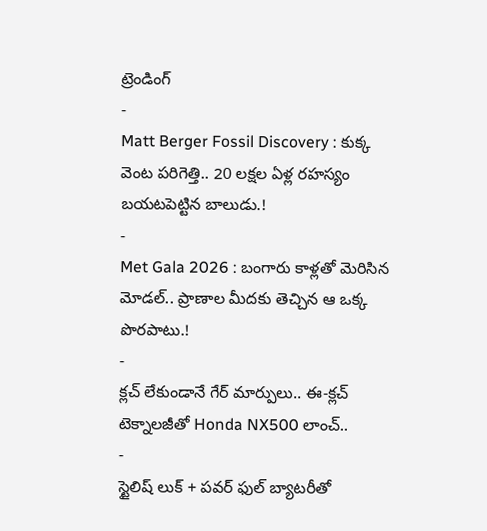ట్రెండింగ్
-
Matt Berger Fossil Discovery : కుక్క వెంట పరిగెత్తి.. 20 లక్షల ఏళ్ల రహస్యం బయటపెట్టిన బాలుడు.!
-
Met Gala 2026 : బంగారు కాళ్లతో మెరిసిన మోడల్.. ప్రాణాల మీదకు తెచ్చిన ఆ ఒక్క పొరపాటు.!
-
క్లచ్ లేకుండానే గేర్ మార్పులు.. ఈ-క్లచ్ టెక్నాలజీతో Honda NX500 లాంచ్..
-
స్టైలిష్ లుక్ + పవర్ ఫుల్ బ్యాటరీతో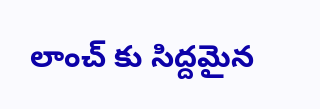లాంచ్ కు సిద్దమైన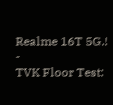Realme 16T 5G.!
-
TVK Floor Test: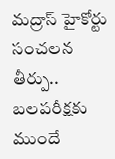మద్రాస్ హైకోర్టు సంచలన తీర్పు.. బలపరీక్షకు ముందే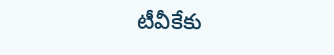టీవీకేకు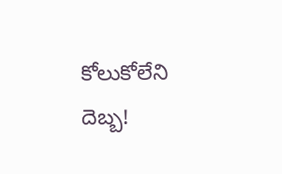కోలుకోలేని దెబ్బ!